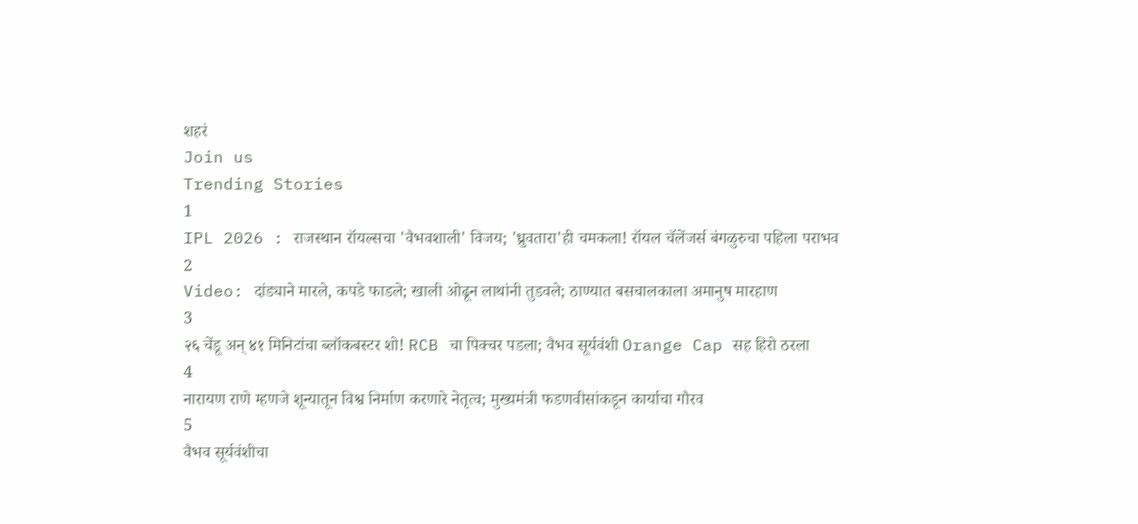शहरं
Join us
Trending Stories
1
IPL 2026 : राजस्थान रॉयल्सचा 'वैभवशाली' विजय; 'ध्रुवतारा'ही चमकला! रॉयल चॅलेंजर्स बंगळुरुचा पहिला पराभव
2
Video: दांड्याने मारले, कपडे फाडले; खाली ओढून लाथांनी तुडवले; ठाण्यात बसचालकाला अमानुष मारहाण
3
२६ चेंडू अन् ४१ मिनिटांचा ब्लॉकबस्टर शो! RCB चा पिक्चर पडला; वैभव सूर्यवंशी Orange Cap सह हिरो ठरला
4
नारायण राणे म्हणजे शून्यातून विश्व निर्माण करणारे नेतृत्व; मुख्यमंत्री फडणवीसांकडून कार्याचा गौरव
5
वैभव सूर्यवंशीचा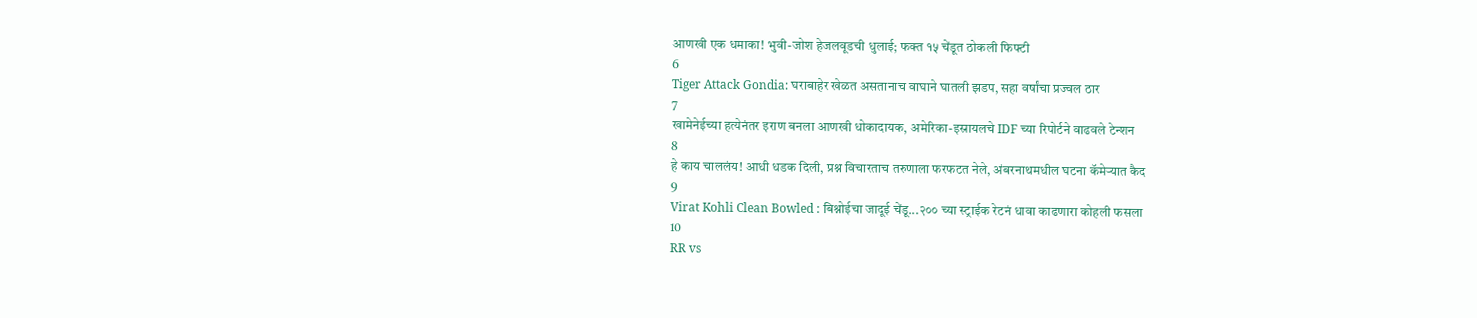आणखी एक धमाका! भुवी-जोश हेजलवूडची धुलाई; फक्त १५ चेंडूत ठोकली फिफ्टी
6
Tiger Attack Gondia: घराबाहेर खेळत असतानाच वाघाने घातली झडप, सहा वर्षांचा प्रज्वल ठार
7
खामेनेईच्या हत्येनंतर इराण बनला आणखी धोकादायक, अमेरिका-इस्रायलचे IDF च्या रिपोर्टने वाढवले टेन्शन
8
हे काय चाललंय! आधी धडक दिली, प्रश्न विचारताच तरुणाला फरफटत नेले, अंबरनाथमधील घटना कॅमेऱ्यात कैद
9
Virat Kohli Clean Bowled : बिश्नोईचा जादूई चेंडू...२०० च्या स्ट्राईक रेटनं धावा काढणारा कोहली फसला
10
RR vs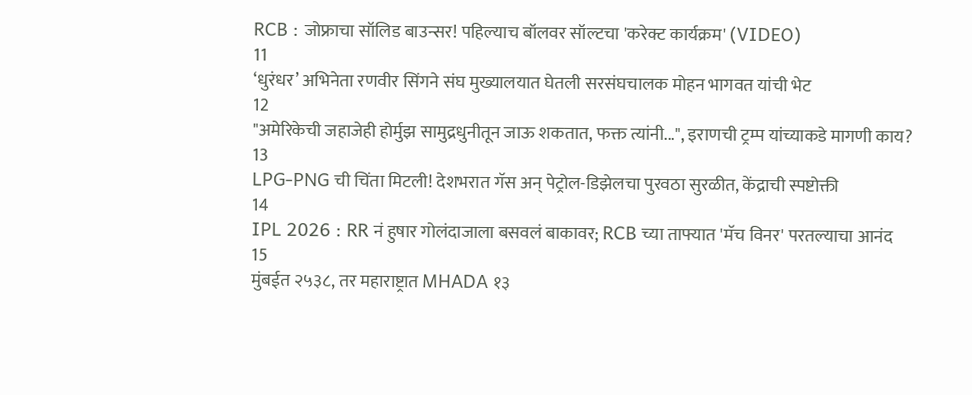RCB : जोफ्राचा सॉलिड बाउन्सर! पहिल्याच बॉलवर सॉल्टचा 'करेक्ट कार्यक्रम' (VIDEO)
11
‘धुरंधर’ अभिनेता रणवीर सिंगने संघ मुख्यालयात घेतली सरसंघचालक मोहन भागवत यांची भेट
12
"अमेरिकेची जहाजेही होर्मुझ सामुद्रधुनीतून जाऊ शकतात, फक्त त्यांनी...", इराणची ट्रम्प यांच्याकडे मागणी काय?
13
LPG-PNG ची चिंता मिटली! देशभरात गॅस अन् पेट्रोल-डिझेलचा पुरवठा सुरळीत, केंद्राची स्पष्टोक्ती
14
IPL 2026 : RR नं हुषार गोलंदाजाला बसवलं बाकावर; RCB च्या ताफ्यात 'मॅच विनर' परतल्याचा आनंद
15
मुंबईत २५३८, तर महाराष्ट्रात MHADA १३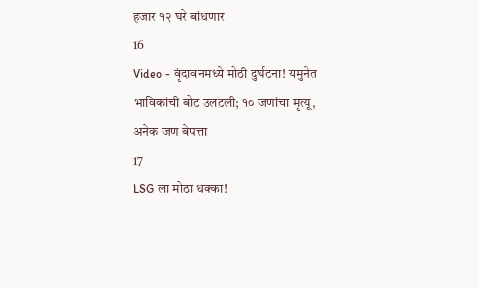हजार १२ घरे बांधणार
16
Video - वृंदावनमध्ये मोठी दुर्घटना! यमुनेत भाविकांची बोट उलटली; १० जणांचा मृत्यू, अनेक जण बेपत्ता
17
LSG ला मोठा धक्का!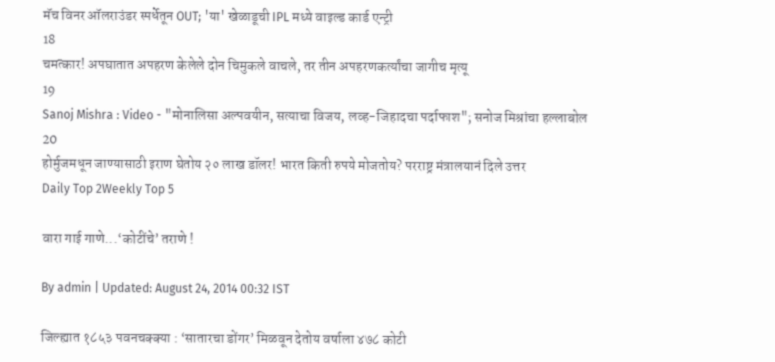मॅच विनर ऑलराउंडर स्पर्धेतून OUT; 'या' खेळाडूची IPL मध्ये वाइल्ड कार्ड एन्ट्री
18
चमत्कार! अपघातात अपहरण केलेले दोन चिमुकले वाचले, तर तीन अपहरणकर्त्यांचा जागीच मृत्यू
19
Sanoj Mishra : Video - "मोनालिसा अल्पवयीन, सत्याचा विजय, लव्ह-जिहादचा पर्दाफाश"; सनोज मिश्रांचा हल्लाबोल
20
होर्मुजमधून जाण्यासाठी इराण घेतोय २० लाख डॉलर! भारत किती रुपये मोजतोय? परराष्ट्र मंत्रालयानं दिले उत्तर
Daily Top 2Weekly Top 5

वारा गाई गाणे...‘कोटींचे’ तराणे !

By admin | Updated: August 24, 2014 00:32 IST

जिल्ह्यात १८५३ पवनचक्क्या : ‘सातारचा डोंगर’ मिळवून देतोय वर्षाला ४७८ कोटी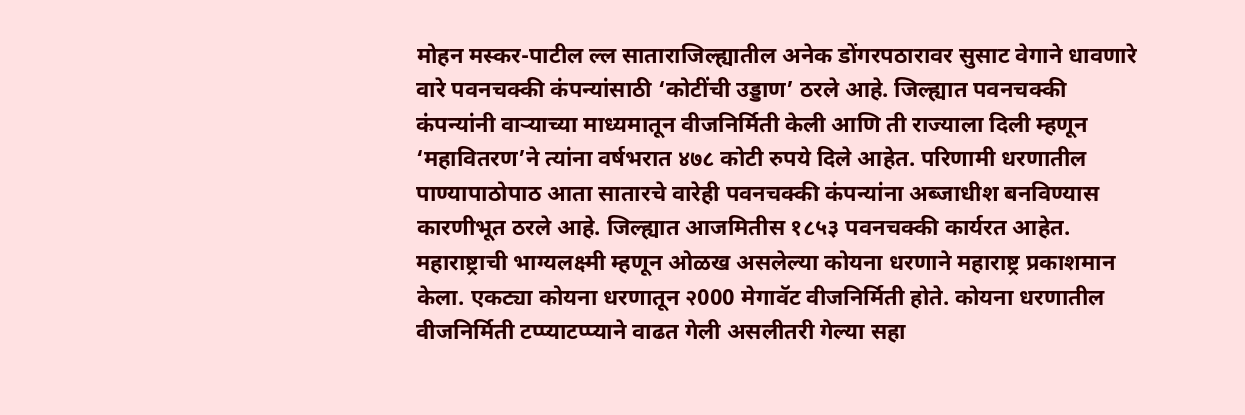मोहन मस्कर-पाटील ल्ल साताराजिल्ह्यातील अनेक डोंगरपठारावर सुसाट वेगाने धावणारे वारे पवनचक्की कंपन्यांसाठी ‘कोटींची उड्डाण’ ठरले आहे. जिल्ह्यात पवनचक्की कंपन्यांनी वाऱ्याच्या माध्यमातून वीजनिर्मिती केली आणि ती राज्याला दिली म्हणून ‘महावितरण’ने त्यांना वर्षभरात ४७८ कोटी रुपये दिले आहेत. परिणामी धरणातील पाण्यापाठोपाठ आता सातारचे वारेही पवनचक्की कंपन्यांना अब्जाधीश बनविण्यास कारणीभूत ठरले आहे. जिल्ह्यात आजमितीस १८५३ पवनचक्की कार्यरत आहेत. महाराष्ट्राची भाग्यलक्ष्मी म्हणून ओळख असलेल्या कोयना धरणाने महाराष्ट्र प्रकाशमान केला. एकट्या कोयना धरणातून २000 मेगावॅट वीजनिर्मिती होते. कोयना धरणातील वीजनिर्मिती टप्प्याटप्प्याने वाढत गेली असलीतरी गेल्या सहा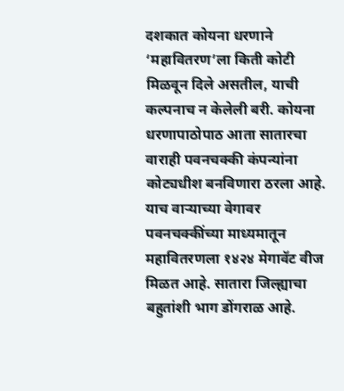दशकात कोयना धरणाने ‘महावितरण’ला किती कोटी मिळवून दिले असतील, याची कल्पनाच न केलेली बरी. कोयना धरणापाठोपाठ आता सातारचा वाराही पवनचक्की कंपन्यांना कोट्यधीश बनविणारा ठरला आहे. याच वाऱ्याच्या वेगावर पवनचक्कींच्या माध्यमातून महावितरणला १४२४ मेगावॅट वीज मिळत आहे. सातारा जिल्ह्याचा बहुतांशी भाग डोंगराळ आहे.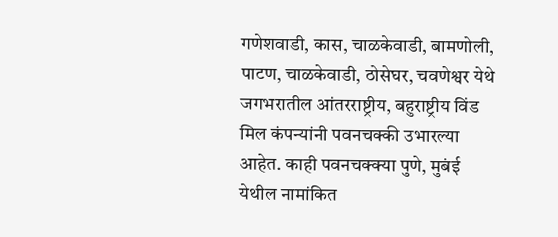गणेशवाडी, कास, चाळकेवाडी, बामणोली, पाटण, चाळकेवाडी, ठोसेघर, चवणेश्वर येथे जगभरातील आंतरराष्ट्रीय, बहुराष्ट्रीय विंड मिल कंपन्यांनी पवनचक्की उभारल्या आहेत. काही पवनचक्क्या पुणे, मुबंई येथील नामांकित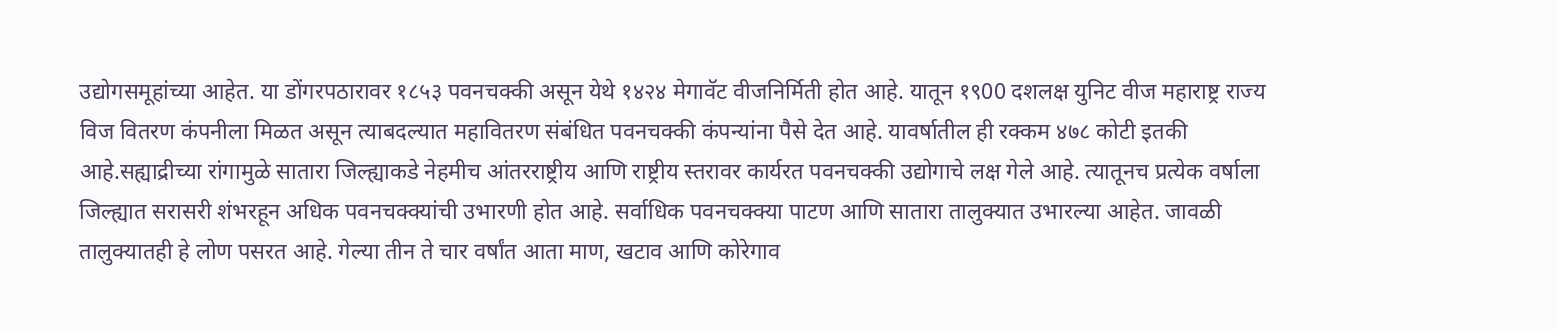उद्योगसमूहांच्या आहेत. या डोंगरपठारावर १८५३ पवनचक्की असून येथे १४२४ मेगावॅट वीजनिर्मिती होत आहे. यातून १९00 दशलक्ष युनिट वीज महाराष्ट्र राज्य विज वितरण कंपनीला मिळत असून त्याबदल्यात महावितरण संबंधित पवनचक्की कंपन्यांना पैसे देत आहे. यावर्षातील ही रक्कम ४७८ कोटी इतकी आहे.सह्याद्रीच्या रांगामुळे सातारा जिल्ह्याकडे नेहमीच आंतरराष्ट्रीय आणि राष्ट्रीय स्तरावर कार्यरत पवनचक्की उद्योगाचे लक्ष गेले आहे. त्यातूनच प्रत्येक वर्षाला जिल्ह्यात सरासरी शंभरहून अधिक पवनचक्क्यांची उभारणी होत आहे. सर्वाधिक पवनचक्क्या पाटण आणि सातारा तालुक्यात उभारल्या आहेत. जावळी तालुक्यातही हे लोण पसरत आहे. गेल्या तीन ते चार वर्षांत आता माण, खटाव आणि कोरेगाव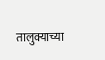तालुक्याच्या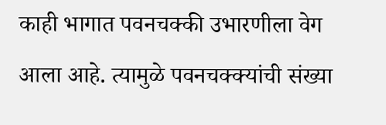काही भागात पवनचक्की उभारणीला वेग आला आहे. त्यामुळे पवनचक्क्यांची संख्या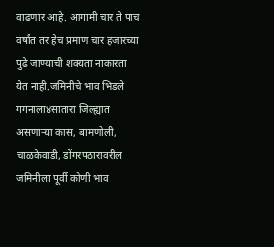वाढणार आहे. आगामी चार ते पाच वर्षांत तर हेच प्रमाण चार हजारच्या पुढे जाण्याची शक्यता नाकारता येत नाही.जमिनीचे भाव भिडले गगनाला४सातारा जिल्ह्यात असणाऱ्या कास, बामणोली, चाळकेवाडी, डोंगरपठारावरील जमिनीला पूर्वी कोणी भाव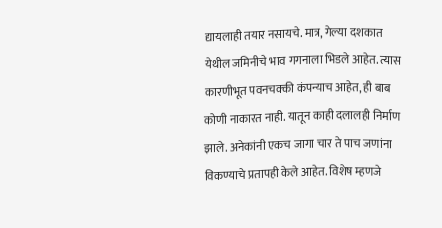द्यायलाही तयार नसायचे. मात्र, गेल्या दशकात येथील जमिनीचे भाव गगनाला भिडले आहेत. त्यास कारणीभूत पवनचक्की कंपन्याच आहेत, ही बाब कोणी नाकारत नाही. यातून काही दलालही निर्माण झाले. अनेकांनी एकच जागा चार ते पाच जणांना विकण्याचे प्रतापही केले आहेत. विशेष म्हणजे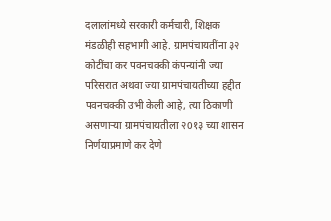दलालांमध्ये सरकारी कर्मचारी, शिक्षक मंडळीही सहभागी आहे. ग्रामपंचायतींना ३२ कोटींचा कर पवनचक्की कंपन्यांनी ज्या परिसरात अथवा ज्या ग्रामपंचायतीच्या हद्दीत पवनचक्की उभी केली आहे, त्या ठिकाणी असणाऱ्या ग्रामपंचायतीला २0१३ च्या शासन निर्णयाप्रमाणे कर देणे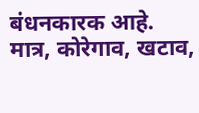बंधनकारक आहे. मात्र, कोरेगाव, खटाव,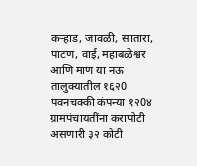कऱ्हाड, जावळी, सातारा, पाटण, वाई, महाबळेश्वर आणि माण या नऊ तालुक्यातील १६२0 पवनचक्की कंपन्या १२0४ ग्रामपंचायतींना करापोटी असणारी ३२ कोटी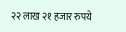२२ लाख २१ हजार रुपये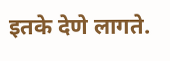इतके देणे लागते.